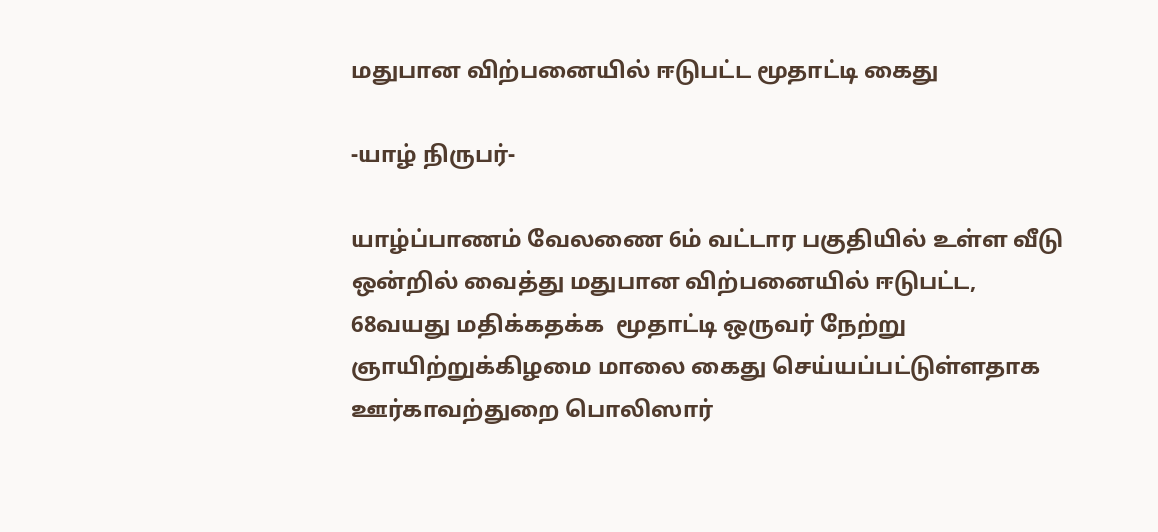மதுபான விற்பனையில் ஈடுபட்ட மூதாட்டி கைது

-யாழ் நிருபர்-

யாழ்ப்பாணம் வேலணை 6ம் வட்டார பகுதியில் உள்ள வீடு ஒன்றில் வைத்து மதுபான விற்பனையில் ஈடுபட்ட, 68வயது மதிக்கதக்க  மூதாட்டி ஒருவர் நேற்று ஞாயிற்றுக்கிழமை மாலை கைது செய்யப்பட்டுள்ளதாக ஊர்காவற்துறை பொலிஸார்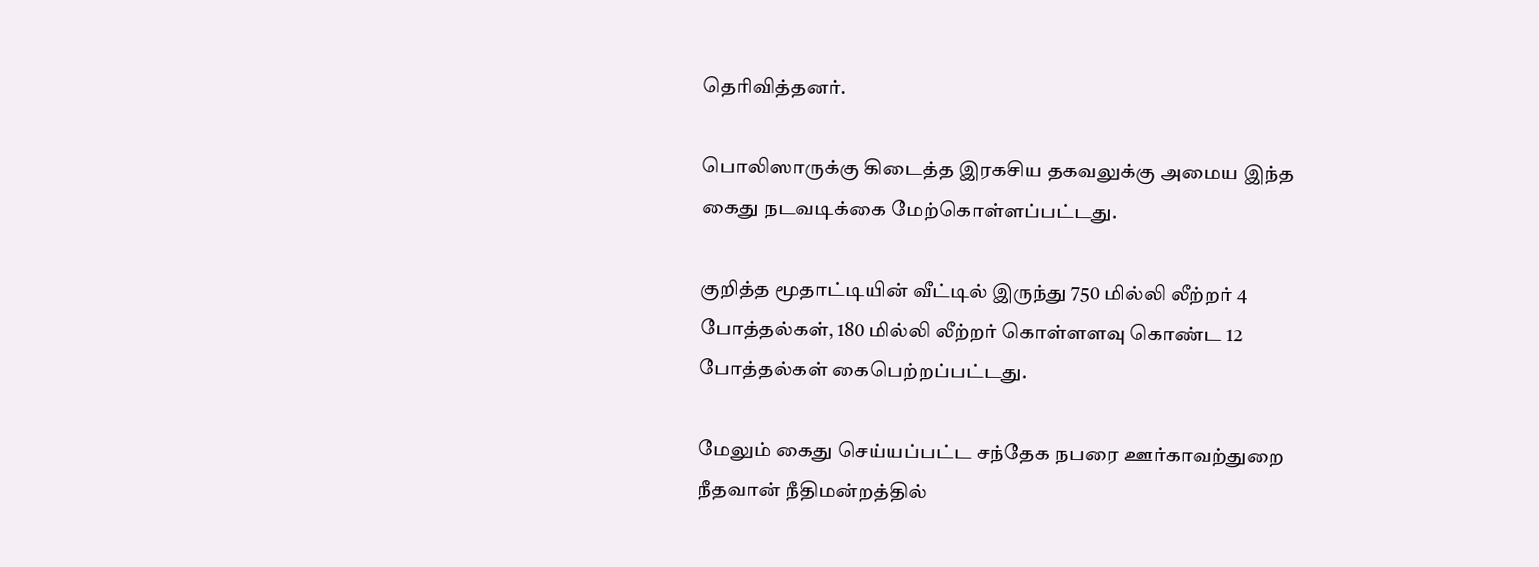தெரிவித்தனர்.

பொலிஸாருக்கு கிடைத்த இரகசிய தகவலுக்கு அமைய இந்த கைது நடவடிக்கை மேற்கொள்ளப்பட்டது.

குறித்த மூதாட்டியின் வீட்டில் இருந்து 750 மில்லி லீற்றர் 4 போத்தல்கள், 180 மில்லி லீற்றர் கொள்ளளவு கொண்ட 12 போத்தல்கள் கைபெற்றப்பட்டது.

மேலும் கைது செய்யப்பட்ட சந்தேக நபரை ஊர்காவற்துறை நீதவான் நீதிமன்றத்தில்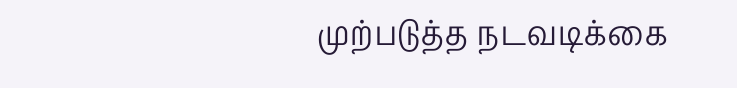முற்படுத்த நடவடிக்கை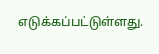எடுக்கப்பட்டுள்ளது.